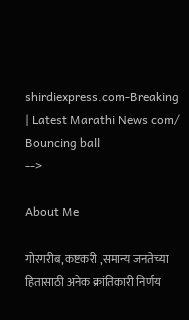shirdiexpress.com-Breaking | Latest Marathi News com/
Bouncing ball
-->

About Me

गोरगरीब, कष्टकरी ,समान्य जनतेच्या हितासाठी अनेक क्रांतिकारी निर्णय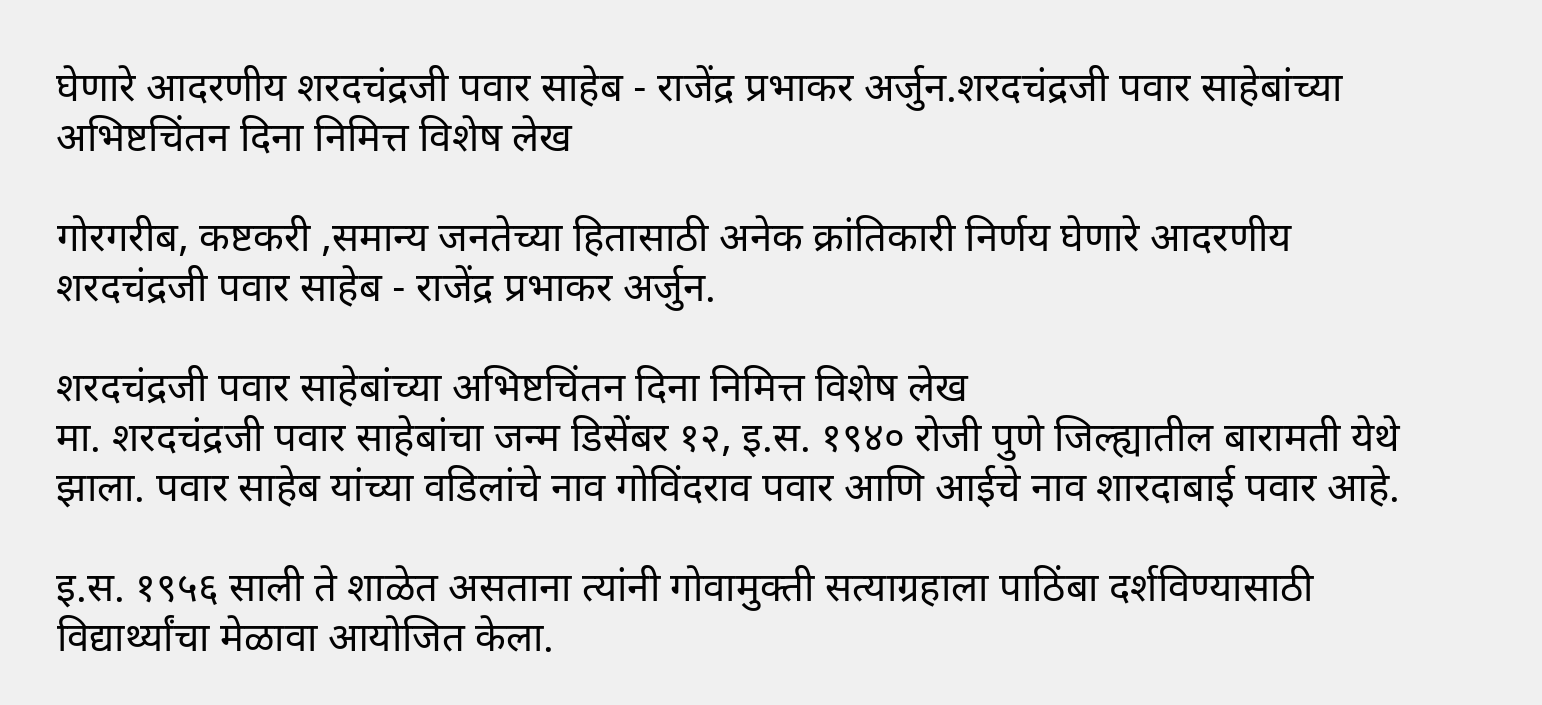घेणारे आदरणीय शरदचंद्रजी पवार साहेब - राजेंद्र प्रभाकर अर्जुन.शरदचंद्रजी पवार साहेबांच्या अभिष्टचिंतन दिना निमित्त विशेष लेख

गोरगरीब, कष्टकरी ,समान्य जनतेच्या हितासाठी अनेक क्रांतिकारी निर्णय घेणारे आदरणीय शरदचंद्रजी पवार साहेब - राजेंद्र प्रभाकर अर्जुन.

शरदचंद्रजी पवार साहेबांच्या अभिष्टचिंतन दिना निमित्त विशेष लेख
मा. शरदचंद्रजी पवार साहेबांचा जन्म डिसेंबर १२, इ.स. १९४० रोजी पुणे जिल्ह्यातील बारामती येथे झाला. पवार साहेब यांच्या वडिलांचे नाव गोविंदराव पवार आणि आईचे नाव शारदाबाई पवार आहे.

इ.स. १९५६ साली ते शाळेत असताना त्यांनी गोवामुक्ती सत्याग्रहाला पाठिंबा दर्शविण्यासाठी विद्यार्थ्यांचा मेळावा आयोजित केला.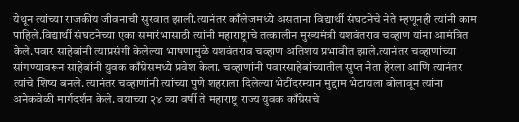येथून त्यांच्या राजकीय जीवनाची सुरवात झाली.त्यानंतर काँलेजमध्ये असताना विद्यार्थी संघटनेचे नेते म्हणूनही त्यांनी काम पाहिले.विद्यार्थी संघटनेच्या एका समारंभासाठी त्यांनी महाराष्ट्राचे तत्कालीन मुख्यमंत्री यशवंतराव चव्हाण यांना आमंत्रित केले.पवार साहेबांनी त्याप्रसंगी केलेल्या भाषणामुळे यशवंतराव चव्हाण अतिशय प्रभावीत झाले.त्यानंतर चव्हाणांच्या सांगण्यावरून साहेबांनी युवक काँग्रेसमध्ये प्रवेश केला. चव्हाणांनी पवारसाहेबांच्यातील सुप्त नेता हेरला आणि त्यानंतर त्यांचे शिष्य बनले. त्यानंतर चव्हाणांनी त्यांच्या पुणे शहराला दिलेल्या भेटींदरम्यान मुद्दाम भेटायला बोलावून त्यांना अनेकवेळी मार्गदर्शन केले. वयाच्या २४ व्या वर्षी ते महाराष्ट्र राज्य युवक काँग्रेसचे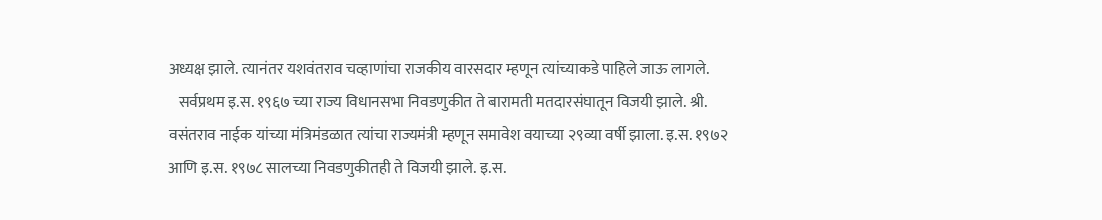अध्यक्ष झाले. त्यानंतर यशवंतराव चव्हाणांचा राजकीय वारसदार म्हणून त्यांच्याकडे पाहिले जाऊ लागले.
   सर्वप्रथम इ.स. १९६७ च्या राज्य विधानसभा निवडणुकीत ते बारामती मतदारसंघातून विजयी झाले. श्री. वसंतराव नाईक यांच्या मंत्रिमंडळात त्यांचा राज्यमंत्री म्हणून समावेश वयाच्या २९व्या वर्षी झाला. इ.स. १९७२ आणि इ.स. १९७८ सालच्या निवडणुकीतही ते विजयी झाले. इ.स.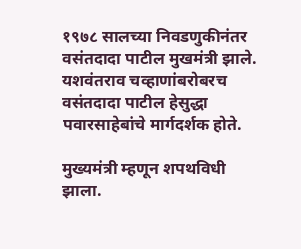१९७८ सालच्या निवडणुकीनंतर वसंतदादा पाटील मुखमंत्री झाले. यशवंतराव चव्हाणांबरोबरच वसंतदादा पाटील हेसुद्धा पवारसाहेबांचे मार्गदर्शक होते.

मुख्यमंत्री म्हणून शपथविधी झाला.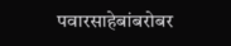पवारसाहेबांबरोबर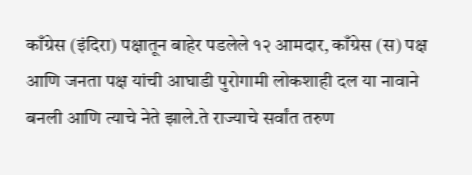काँग्रेस (इंदिरा) पक्षातून बाहेर पडलेले १२ आमदार, काँग्रेस (स) पक्ष आणि जनता पक्ष यांची आघाडी पुरोगामी लोकशाही दल या नावाने बनली आणि त्याचे नेते झाले.ते राज्याचे सर्वांत तरुण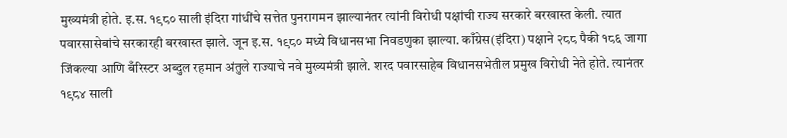मुख्यमंत्री होते. इ.स. १९८० साली इंदिरा गांधींचे सत्तेत पुनरागमन झाल्यानंतर त्यांनी विरोधी पक्षांची राज्य सरकारे बरखास्त केली. त्यात पवारसासेबांचे सरकारही बरखास्त झाले. जून इ.स. १९८० मध्ये विधानसभा निवडणुका झाल्या. काँग्रेस(इंदिरा) पक्षाने २८८ पैकी १८६ जागा जिंकल्या आणि बँरिस्टर अब्दुल रहमान अंतुले राज्याचे नवे मुख्यमंत्री झाले. शरद पवारसाहेब विधानसभेतील प्रमुख विरोधी नेते होते. त्यानंतर १९८४ साली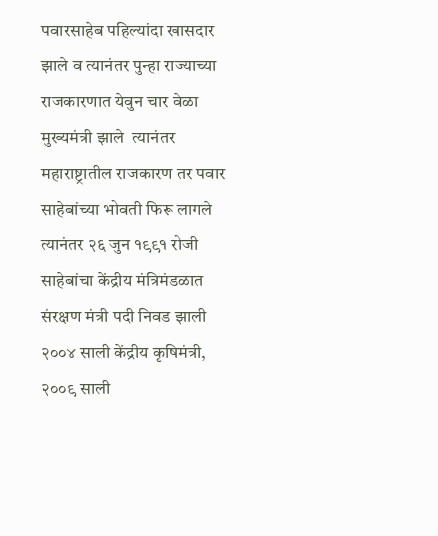पवारसाहेब पहिल्यांदा खासदार झाले व त्यानंतर पुन्हा राज्याच्या राजकारणात येवुन चार वेळा मुख्यमंत्री झाले  त्यानंतर महाराष्ट्रातील राजकारण तर पवार साहेबांच्या भोवती फिरू लागले त्यानंतर २६ जुन १९९१ रोजी साहेबांचा केंद्रीय मंत्रिमंडळात संरक्षण मंत्री पदी निवड झाली  २००४ साली केंद्रीय कृषिमंत्री, २००९ साली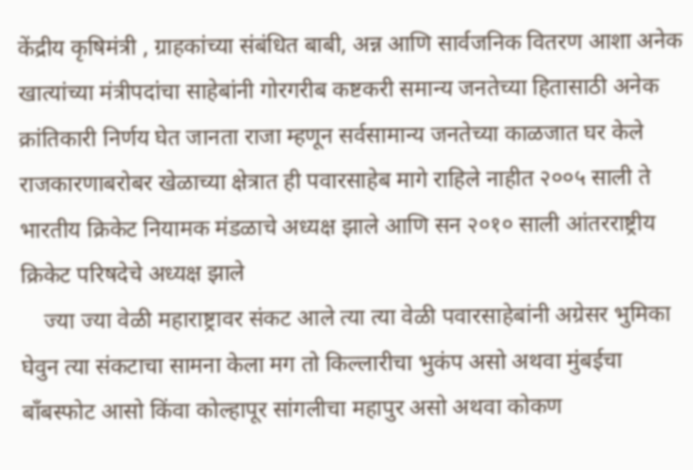केंद्रीय कृषिमंत्री , ग्राहकांच्या संबंधित बाबी, अन्न आणि सार्वजनिक वितरण आशा अनेक खात्यांच्या मंत्रीपदांचा साहेबांनी गोरगरीब कष्टकरी समान्य जनतेच्या हितासाठी अनेक क्रांतिकारी निर्णय घेत जानता राजा म्हणून सर्वसामान्य जनतेच्या काळजात घर केले राजकारणाबरोबर खेळाच्या क्षेत्रात ही पवारसाहेब मागे राहिले नाहीत २००५ साली ते भारतीय क्रिकेट नियामक मंडळाचे अध्यक्ष झाले आणि सन २०१० साली आंतरराष्ट्रीय क्रिकेट परिषदेचे अध्यक्ष झाले
    ज्या ज्या वेळी महाराष्ट्रावर संकट आले त्या त्या वेळी पवारसाहेबांनी अग्रेसर भुमिका घेवुन त्या संकटाचा सामना केला मग तो किल्लारीचा भुकंप असो अथवा मुंबईचा बॉंबस्फोट आसो किंवा कोल्हापूर सांगलीचा महापुर असो अथवा कोकण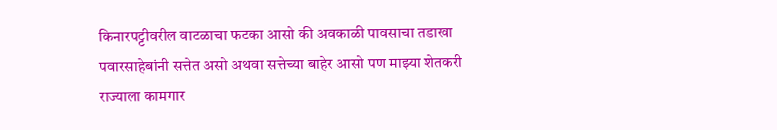किनारपट्टीवरील वाटळाचा फटका आसो की अवकाळी पावसाचा तडाखा पवारसाहेबांनी सत्तेत असो अथवा सत्तेच्या बाहेर आसो पण माझ्या शेतकरी राज्याला कामगार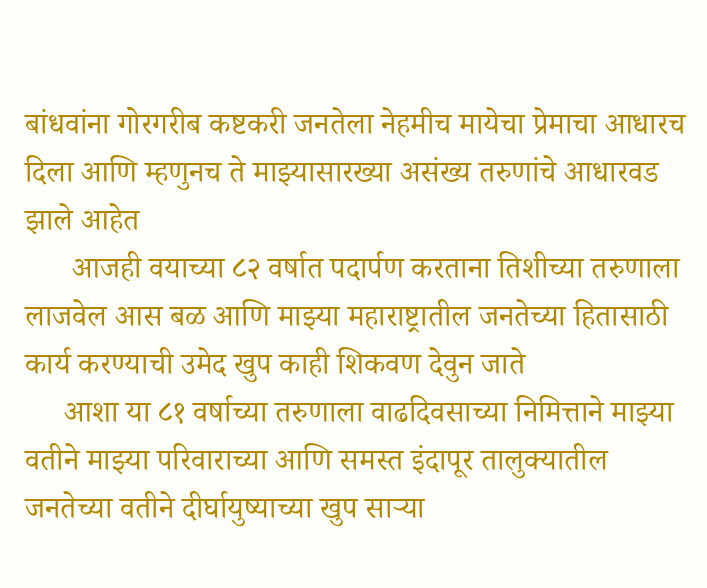बांधवांना गोरगरीब कष्टकरी जनतेला नेहमीच मायेचा प्रेमाचा आधारच दिला आणि म्हणुनच ते माझ्यासारख्या असंख्य तरुणांचे आधारवड झाले आहेत
      आजही वयाच्या ८२ वर्षात पदार्पण करताना तिशीच्या तरुणाला लाजवेल आस बळ आणि माझ्या महाराष्ट्रातील जनतेच्या हितासाठी कार्य करण्याची उमेद खुप काही शिकवण देवुन जाते
     आशा या ८१ वर्षाच्या तरुणाला वाढदिवसाच्या निमित्ताने माझ्या वतीने माझ्या परिवाराच्या आणि समस्त इंदापूर तालुक्यातील जनतेच्या वतीने दीर्घायुष्याच्या खुप साऱ्या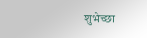शुभेच्छा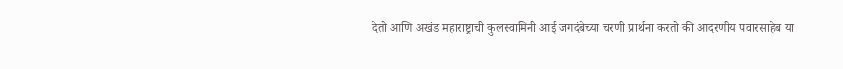देतो आणि अखंड महाराष्ट्राची कुलस्वामिनी आई जगदंबेच्या चरणी प्रार्थना करतो की आदरणीय पवारसाहेब या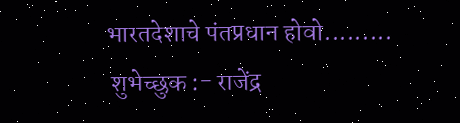भारतदेशाचे पंतप्रधान होवो.........
 शुभेच्छुक :- राजेंद्र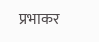प्रभाकर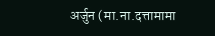अर्जुन (मा.ना.दत्तामामा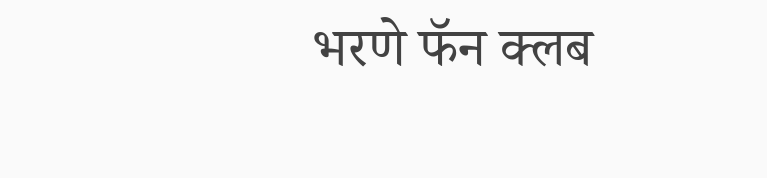भरणे फॅन क्लब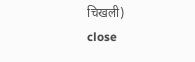चिखली)
close